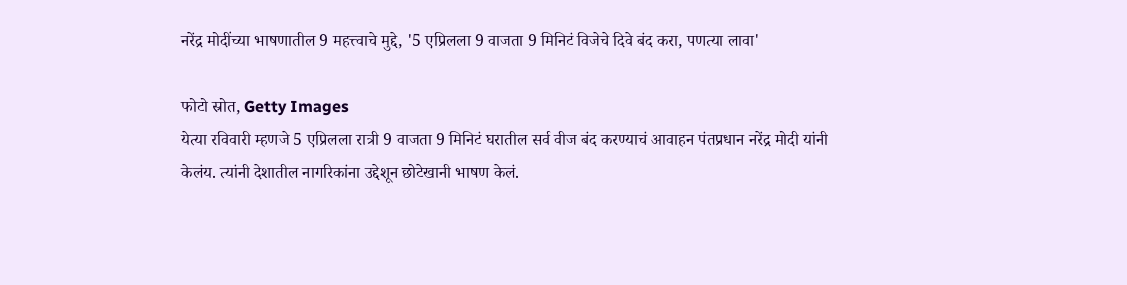नरेंद्र मोदींच्या भाषणातील 9 महत्त्वाचे मुद्दे, '5 एप्रिलला 9 वाजता 9 मिनिटं विजेचे दिवे बंद करा, पणत्या लावा'

फोटो स्रोत, Getty Images
येत्या रविवारी म्हणजे 5 एप्रिलला रात्री 9 वाजता 9 मिनिटं घरातील सर्व वीज बंद करण्याचं आवाहन पंतप्रधान नरेंद्र मोदी यांनी केलंय. त्यांनी देशातील नागरिकांना उद्देशून छोटेखानी भाषण केलं.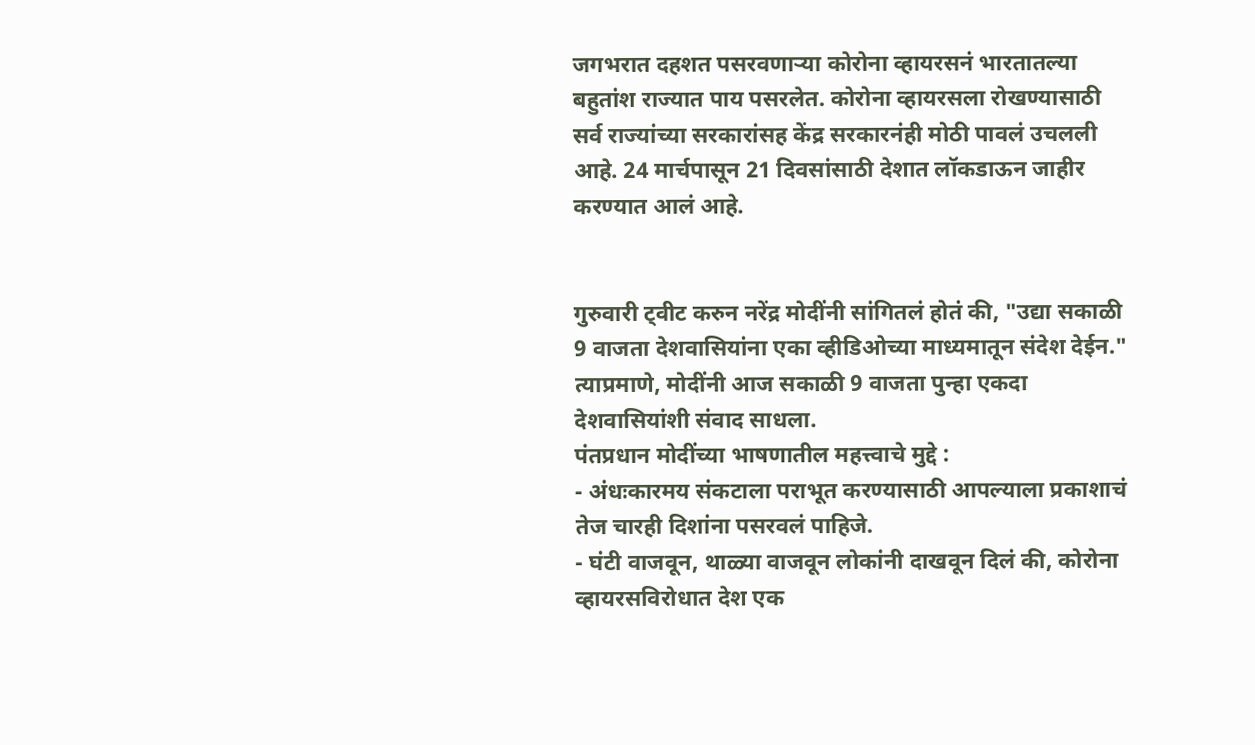जगभरात दहशत पसरवणाऱ्या कोरोना व्हायरसनं भारतातल्या बहुतांश राज्यात पाय पसरलेत. कोरोना व्हायरसला रोखण्यासाठी सर्व राज्यांच्या सरकारांसह केंद्र सरकारनंही मोठी पावलं उचलली आहे. 24 मार्चपासून 21 दिवसांसाठी देशात लॉकडाऊन जाहीर करण्यात आलं आहे.


गुरुवारी ट्वीट करुन नरेंद्र मोदींनी सांगितलं होतं की, "उद्या सकाळी 9 वाजता देशवासियांना एका व्हीडिओच्या माध्यमातून संदेश देईन." त्याप्रमाणे, मोदींनी आज सकाळी 9 वाजता पुन्हा एकदा देशवासियांशी संवाद साधला.
पंतप्रधान मोदींच्या भाषणातील महत्त्वाचे मुद्दे :
- अंधःकारमय संकटाला पराभूत करण्यासाठी आपल्याला प्रकाशाचं तेज चारही दिशांना पसरवलं पाहिजे.
- घंटी वाजवून, थाळ्या वाजवून लोकांनी दाखवून दिलं की, कोरोना व्हायरसविरोधात देश एक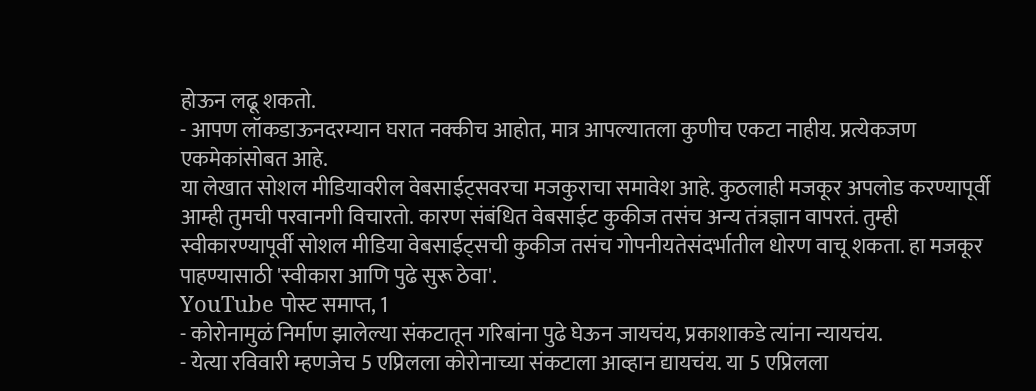होऊन लढू शकतो.
- आपण लॉकडाऊनदरम्यान घरात नक्कीच आहोत, मात्र आपल्यातला कुणीच एकटा नाहीय. प्रत्येकजण एकमेकांसोबत आहे.
या लेखात सोशल मीडियावरील वेबसाईट्सवरचा मजकुराचा समावेश आहे. कुठलाही मजकूर अपलोड करण्यापूर्वी आम्ही तुमची परवानगी विचारतो. कारण संबंधित वेबसाईट कुकीज तसंच अन्य तंत्रज्ञान वापरतं. तुम्ही स्वीकारण्यापूर्वी सोशल मीडिया वेबसाईट्सची कुकीज तसंच गोपनीयतेसंदर्भातील धोरण वाचू शकता. हा मजकूर पाहण्यासाठी 'स्वीकारा आणि पुढे सुरू ठेवा'.
YouTube पोस्ट समाप्त, 1
- कोरोनामुळं निर्माण झालेल्या संकटातून गरिबांना पुढे घेऊन जायचंय, प्रकाशाकडे त्यांना न्यायचंय.
- येत्या रविवारी म्हणजेच 5 एप्रिलला कोरोनाच्या संकटाला आव्हान द्यायचंय. या 5 एप्रिलला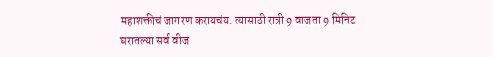महाशक्तीचं जागरण करायचंय. त्यासाठी रात्री 9 वाजता 9 मिनिट घरातल्या सर्व वीज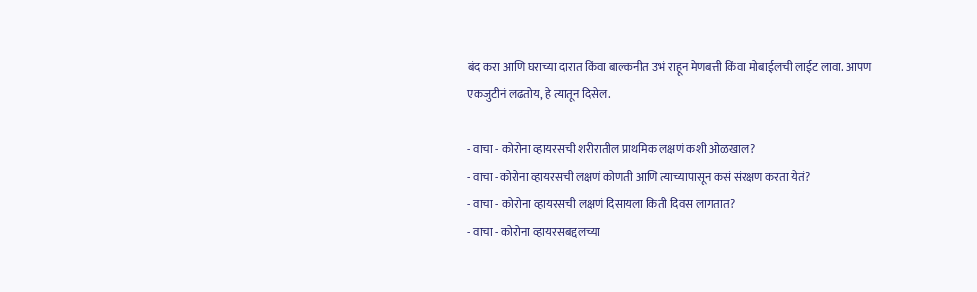बंद करा आणि घराच्या दारात किंवा बाल्कनीत उभं राहून मेणबत्ती किंवा मोबाईलची लाईट लावा. आपण एकजुटीनं लढतोय, हे त्यातून दिसेल.

- वाचा - कोरोना व्हायरसची शरीरातील प्राथमिक लक्षणं कशी ओळखाल?
- वाचा -कोरोना व्हायरसची लक्षणं कोणती आणि त्याच्यापासून कसं संरक्षण करता येतं?
- वाचा - कोरोना व्हायरसची लक्षणं दिसायला किती दिवस लागतात?
- वाचा - कोरोना व्हायरसबद्दलच्या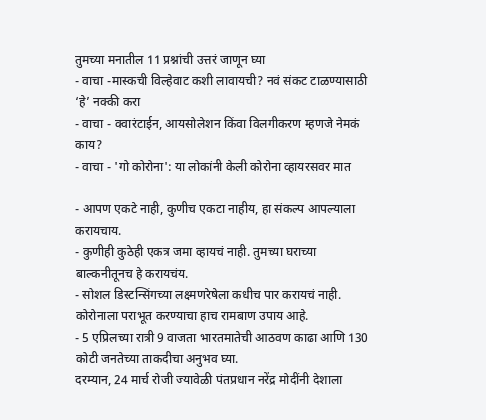तुमच्या मनातील 11 प्रश्नांची उत्तरं जाणून घ्या
- वाचा -मास्कची विल्हेवाट कशी लावायची? नवं संकट टाळण्यासाठी ‘हे’ नक्की करा
- वाचा - क्वारंटाईन, आयसोलेशन किंवा विलगीकरण म्हणजे नेमकं काय?
- वाचा - 'गो कोरोना': या लोकांनी केली कोरोना व्हायरसवर मात

- आपण एकटे नाही, कुणीच एकटा नाहीय, हा संकल्प आपल्याला करायचाय.
- कुणीही कुठेही एकत्र जमा व्हायचं नाही. तुमच्या घराच्या बाल्कनीतूनच हे करायचंय.
- सोशल डिस्टन्सिंगच्या लक्ष्मणरेषेला कधीच पार करायचं नाही. कोरोनाला पराभूत करण्याचा हाच रामबाण उपाय आहे.
- 5 एप्रिलच्या रात्री 9 वाजता भारतमातेची आठवण काढा आणि 130 कोटी जनतेच्या ताकदीचा अनुभव घ्या.
दरम्यान, 24 मार्च रोजी ज्यावेळी पंतप्रधान नरेंद्र मोदींनी देशाला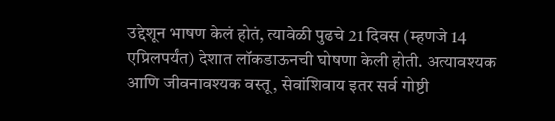उद्देशून भाषण केलं होतं, त्यावेळी पुढचे 21 दिवस (म्हणजे 14 एप्रिलपर्यंत) देशात लॉकडाऊनची घोषणा केली होती. अत्यावश्यक आणि जीवनावश्यक वस्तू, सेवांशिवाय इतर सर्व गोष्टी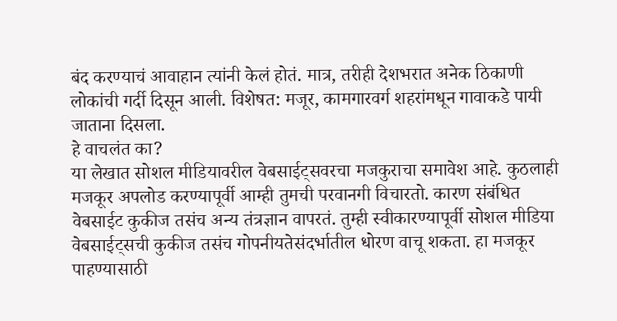बंद करण्याचं आवाहान त्यांनी केलं होतं. मात्र, तरीही देशभरात अनेक ठिकाणी लोकांची गर्दी दिसून आली. विशेषत: मजूर, कामगारवर्ग शहरांमधून गावाकडे पायी जाताना दिसला.
हे वाचलंत का?
या लेखात सोशल मीडियावरील वेबसाईट्सवरचा मजकुराचा समावेश आहे. कुठलाही मजकूर अपलोड करण्यापूर्वी आम्ही तुमची परवानगी विचारतो. कारण संबंधित वेबसाईट कुकीज तसंच अन्य तंत्रज्ञान वापरतं. तुम्ही स्वीकारण्यापूर्वी सोशल मीडिया वेबसाईट्सची कुकीज तसंच गोपनीयतेसंदर्भातील धोरण वाचू शकता. हा मजकूर पाहण्यासाठी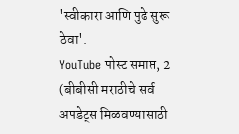'स्वीकारा आणि पुढे सुरू ठेवा'.
YouTube पोस्ट समाप्त, 2
(बीबीसी मराठीचे सर्व अपडेट्स मिळवण्यासाठी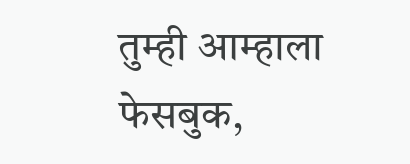तुम्ही आम्हाला फेसबुक,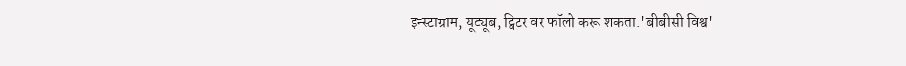इन्स्टाग्राम, यूट्यूब, ट्विटर वर फॉलो करू शकता.'बीबीसी विश्व'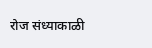रोज संध्याकाळी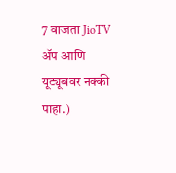7 वाजता JioTV ॲप आणि यूट्यूबवर नक्की पाहा.)